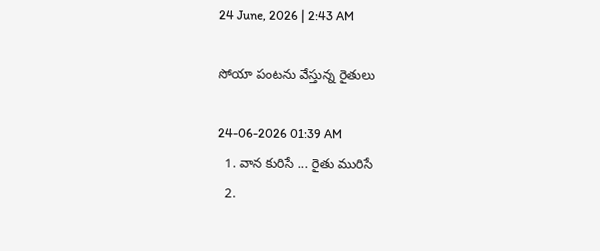24 June, 2026 | 2:43 AM

సోయా పంటను వేస్తున్న రైతులు

24-06-2026 01:39 AM
  1. వాన కురిసే ... రైతు మురిసే
  2.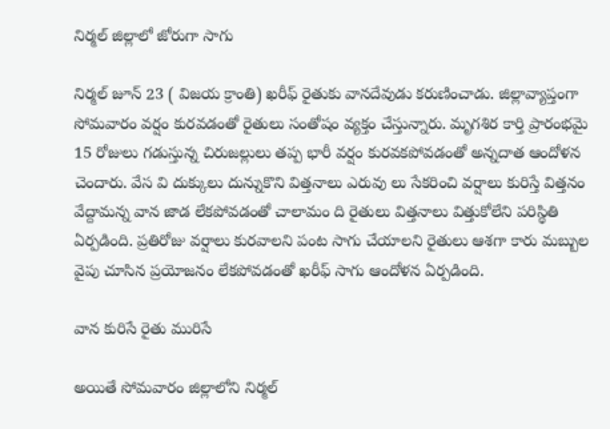నిర్మల్ జిల్లాలో జోరుగా సాగు

నిర్మల్ జూన్ 23 ( విజయ క్రాంతి) ఖరీఫ్ రైతుకు వానదేవుడు కరుణించాడు. జిల్లావ్యాప్తంగా సోమవారం వర్షం కురవడంతో రైతులు సంతోషం వ్యక్తం చేస్తున్నారు. మృగశిర కార్తి ప్రారంభమై 15 రోజులు గడుస్తున్న చిరుజల్లులు తప్ప భారీ వర్షం కురవకపోవడంతో అన్నదాత ఆందోళన చెందారు. వేస వి దుక్కులు దున్నుకొని విత్తనాలు ఎరువు లు సేకరించి వర్షాలు కురిస్తే విత్తనం వేద్దామన్న వాన జాడ లేకపోవడంతో చాలామం ది రైతులు విత్తనాలు విత్తుకోలేని పరిస్థితి ఏర్పడింది. ప్రతిరోజు వర్షాలు కురవాలని పంట సాగు చేయాలని రైతులు ఆశగా కారు మబ్బుల వైపు చూసిన ప్రయోజనం లేకపోవడంతో ఖరీఫ్ సాగు ఆందోళన ఏర్పడింది.

వాన కురిసే రైతు మురిసే

అయితే సోమవారం జిల్లాలోని నిర్మల్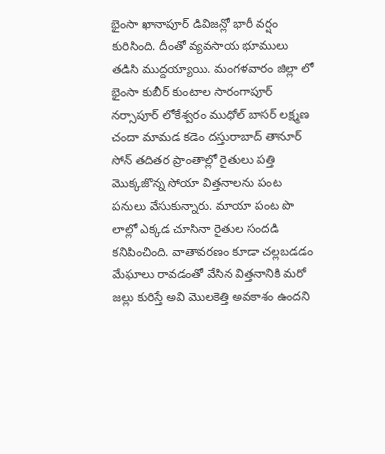భైంసా ఖానాపూర్ డివిజన్లో భారీ వర్షం కురిసింది. దీంతో వ్యవసాయ భూములు తడిసి ముద్దయ్యాయి. మంగళవారం జిల్లా లో భైంసా కుబీర్ కుంటాల సారంగాపూర్ నర్సాపూర్ లోకేశ్వరం ముధోల్ బాసర్ లక్ష్మణ చందా మామడ కడెం దస్తురాబాద్ తానూర్ సోన్ తదితర ప్రాంతాల్లో రైతులు పత్తి మొక్కజొన్న సోయా విత్తనాలను పంట పనులు వేసుకున్నారు. మాయా పంట పొ లాల్లో ఎక్కడ చూసినా రైతుల సందడి కనిపించింది. వాతావరణం కూడా చల్లబడడం మేఘాలు రావడంతో వేసిన విత్తనానికి మరో జల్లు కురిస్తే అవి మొలకెత్తి అవకాశం ఉందని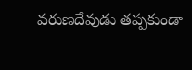వరుణదేవుడు తప్పకుండా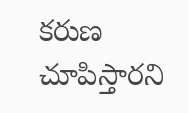కరుణ చూపిస్తారని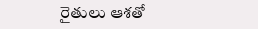రైతులు ఆశతో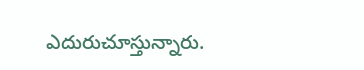ఎదురుచూస్తున్నారు.